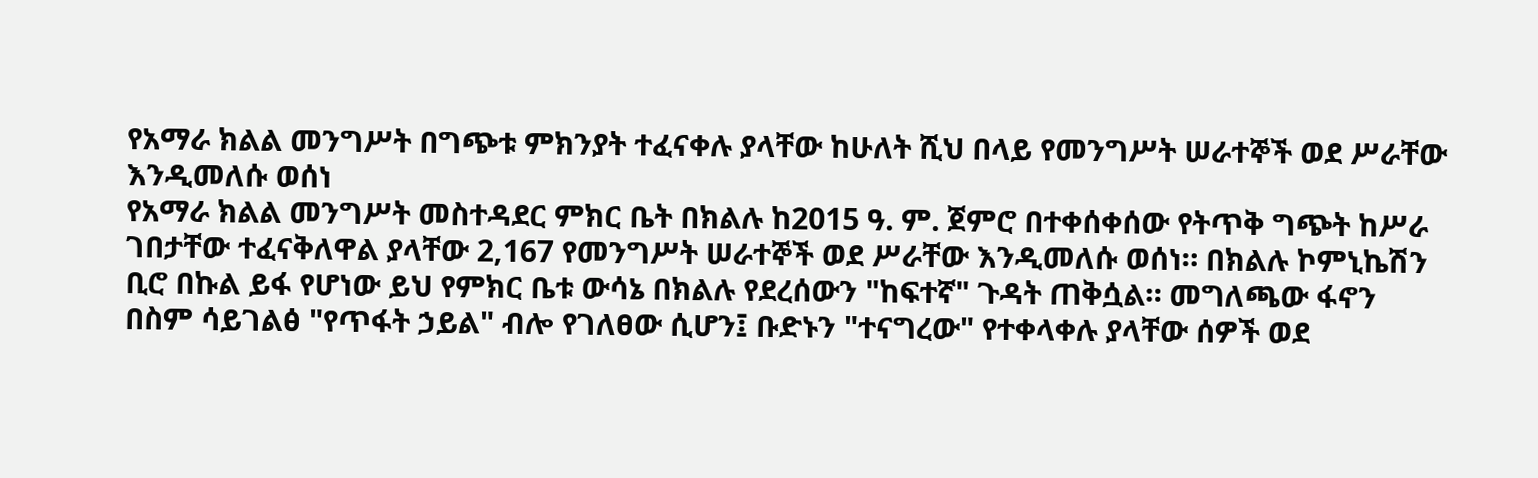የአማራ ክልል መንግሥት በግጭቱ ምክንያት ተፈናቀሉ ያላቸው ከሁለት ሺህ በላይ የመንግሥት ሠራተኞች ወደ ሥራቸው እንዲመለሱ ወሰነ
የአማራ ክልል መንግሥት መስተዳደር ምክር ቤት በክልሉ ከ2015 ዓ. ም. ጀምሮ በተቀሰቀሰው የትጥቅ ግጭት ከሥራ ገበታቸው ተፈናቅለዋል ያላቸው 2,167 የመንግሥት ሠራተኞች ወደ ሥራቸው እንዲመለሱ ወሰነ። በክልሉ ኮምኒኬሽን ቢሮ በኩል ይፋ የሆነው ይህ የምክር ቤቱ ውሳኔ በክልሉ የደረሰውን "ከፍተኛ" ጉዳት ጠቅሷል። መግለጫው ፋኖን በስም ሳይገልፅ "የጥፋት ኃይል" ብሎ የገለፀው ሲሆን፤ ቡድኑን "ተናግረው" የተቀላቀሉ ያላቸው ሰዎች ወደ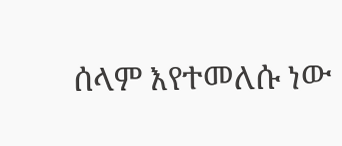ሰላም እየተመለሱ ነው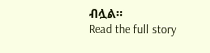ብሏል።
Read the full story